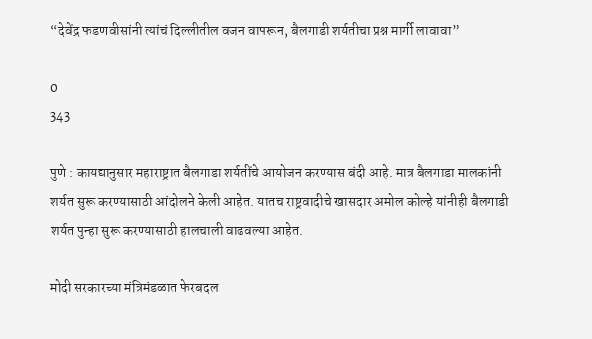“देवेंद्र फडणवीसांनी त्यांचं दिल्लीतील वजन वापरून, बैलगाडी शर्यतीचा प्रश्न मार्गी लावावा”

0
343

पुणे : कायद्यानुसार महाराष्ट्रात बैलगाडा शर्यतींचे आयोजन करण्यास बंदी आहे. मात्र बैलगाडा मालकांनी शर्यत सुरू करण्यासाठी आंदोलने केली आहेत. यातच राष्ट्रवादीचे खासदार अमोल कोल्हे यांनीही बैलगाडी शर्यत पुन्हा सुरू करण्यासाठी हालचाली वाढवल्या आहेत.

मोदी सरकारच्या मंत्रिमंडळात फेरबदल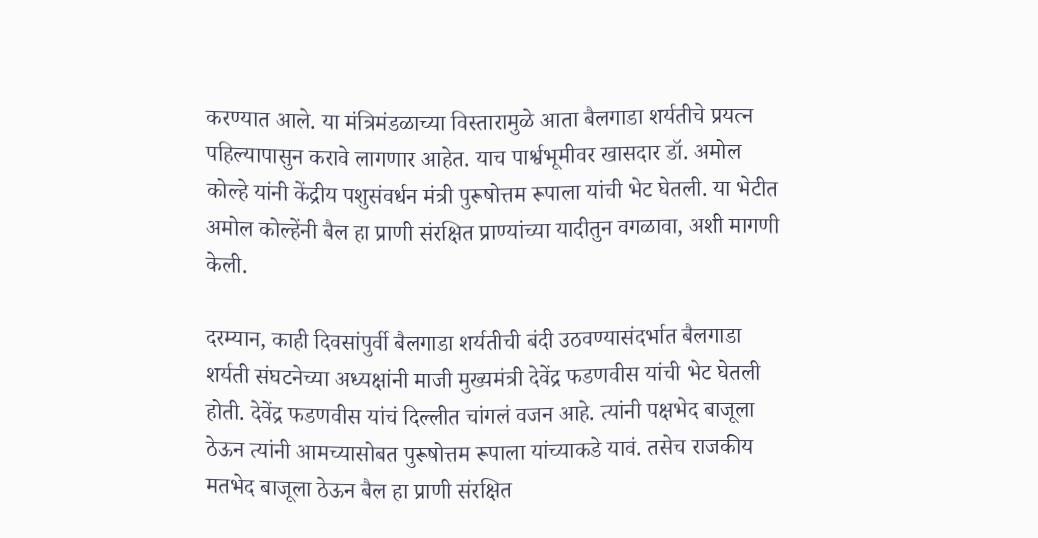करण्यात आले. या मंत्रिमंडळाच्या विस्तारामुळे आता बैलगाडा शर्यतीचे प्रयत्न पहिल्यापासुन करावे लागणार आहेत. याच पार्श्वभूमीवर खासदार डॉ. अमोल कोल्हे यांनी केंद्रीय पशुसंवर्धन मंत्री पुरूषोत्तम रूपाला यांची भेट घेतली. या भेटीत अमोल कोल्हेंनी बैल हा प्राणी संरक्षित प्राण्यांच्या यादीतुन वगळावा, अशी मागणी केली.

दरम्यान, काही दिवसांपुर्वी बैलगाडा शर्यतीची बंदी उठवण्यासंदर्भात बैलगाडा शर्यती संघटनेच्या अध्यक्षांनी माजी मुख्यमंत्री देवेंद्र फडणवीस यांची भेट घेतली होती. देवेंद्र फडणवीस यांचं दिल्लीत चांगलं वजन आहे. त्यांनी पक्षभेद बाजूला ठेऊन त्यांनी आमच्यासोबत पुरूषोत्तम रूपाला यांच्याकडे यावं. तसेच राजकीय मतभेद बाजूला ठेऊन बैल हा प्राणी संरक्षित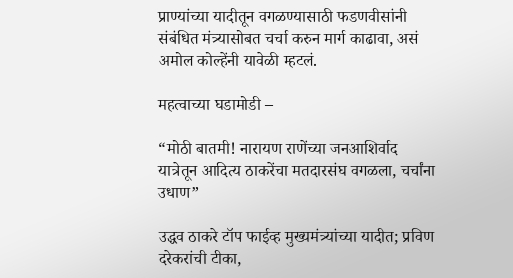प्राण्यांच्या यादीतून वगळण्यासाठी फडणवीसांनी संबंधित मंत्र्यासोबत चर्चा करुन मार्ग काढावा, असं अमोल कोल्हेंनी यावेळी म्हटलं.

महत्वाच्या घडामोडी –

“मोठी बातमी! नारायण राणेंच्या जनआशिर्वाद यात्रेतून आदित्य ठाकरेंचा मतदारसंघ वगळला, चर्चांना उधाण”

उद्धव ठाकरे टॉप फाईव्ह मुख्यमंत्र्यांच्या यादीत; प्रविण दरेकरांची टीका,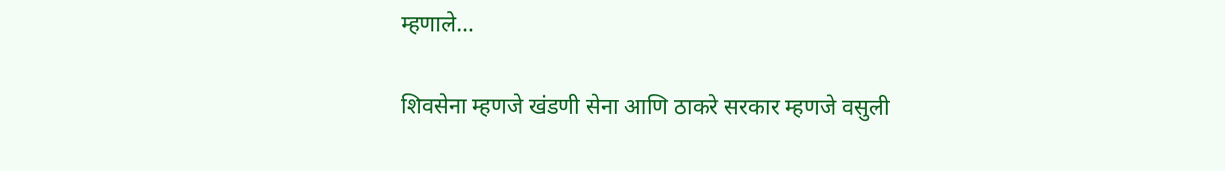म्हणाले…

शिवसेना म्हणजे खंडणी सेना आणि ठाकरे सरकार म्हणजे वसुली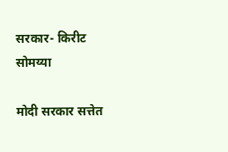सरकार- किरीट सोमय्या

मोदी सरकार सत्तेत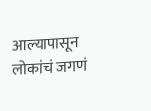आल्यापासून लोकांचं जगणं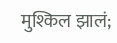मुश्किल झालं;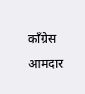काँग्रेस आमदार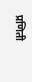प्रणिती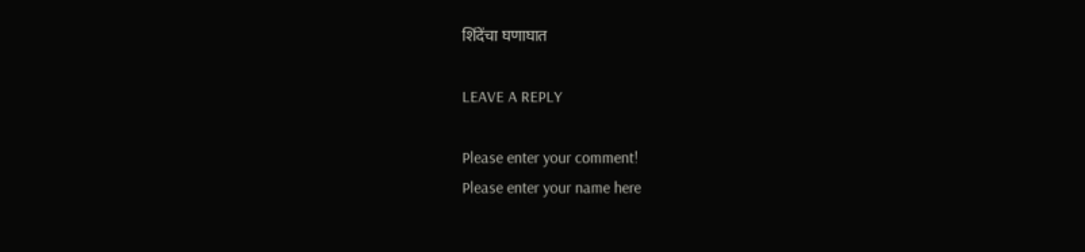शिंदेंचा घणाघात

LEAVE A REPLY

Please enter your comment!
Please enter your name here